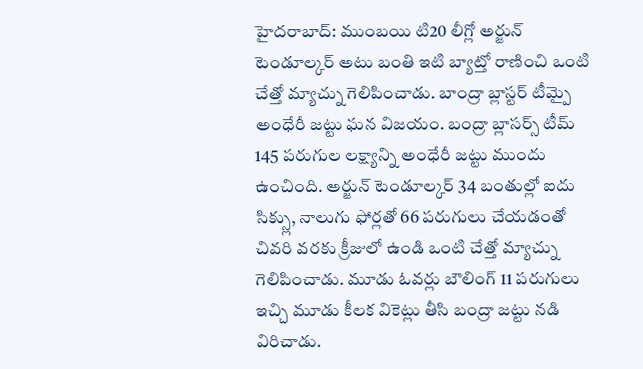హైదరాబాద్: ముంబయి టి20 లీగ్లో అర్జున్ టెండూల్కర్ అటు బంతి ఇటి బ్యాట్తో రాణించి ఒంటి చేత్తో మ్యాచ్ను గెలిపించాడు. బాంద్రా బ్లాస్టర్ టీమ్పై అంధేరీ జట్టు ఘన విజయం. బంద్రా బ్లాసర్స్ టీమ్ 145 పరుగుల లక్ష్యాన్ని అంధేరీ జట్టు ముందు ఉంచింది. అర్జున్ టెండూల్కర్ 34 బంతుల్లో ఐదు సిక్స్లు, నాలుగు ఫోర్లతో 66 పరుగులు చేయడంతో చివరి వరకు క్రీజులో ఉండి ఒంటి చేత్తో మ్యాచ్ను గెలిపించాడు. మూడు ఓవర్లు బౌలింగ్ 11 పరుగులు ఇచ్చి మూడు కీలక వికెట్లు తీసి బంద్రా జట్టు నడి విరిచాడు.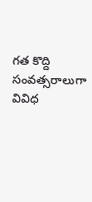గత కొద్ది సంవత్సరాలుగా వివిధ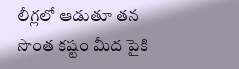లీగ్లలో ఆడుతూ తన సొంత కష్టం మీద పైకి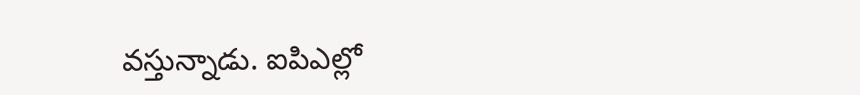వస్తున్నాడు. ఐపిఎల్లో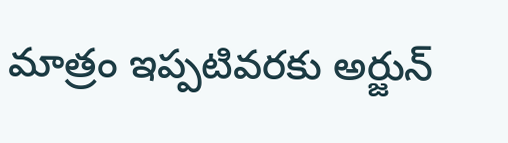మాత్రం ఇప్పటివరకు అర్జున్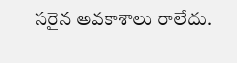సరైన అవకాశాలు రాలేదు.